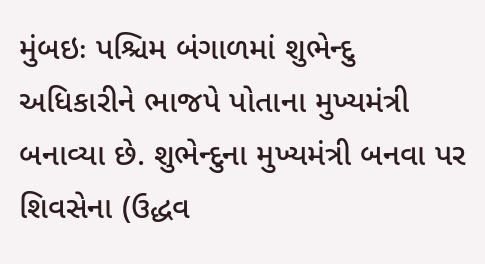મુંબઇઃ પશ્ચિમ બંગાળમાં શુભેન્દુ અધિકારીને ભાજપે પોતાના મુખ્યમંત્રી બનાવ્યા છે. શુભેન્દુના મુખ્યમંત્રી બનવા પર શિવસેના (ઉદ્ધવ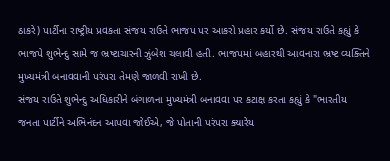ઠાકરે) પાર્ટીના રાષ્ટ્રીય પ્રવકતા સંજય રાઉતે ભાજપ પર આકરો પ્રહાર કર્યો છે. સંજય રાઉતે કહ્યું કે ભાજપે શુભેન્દુ સામે જ ભ્રષ્ટાચારની ઝુંબેશ ચલાવી હતી. ભાજપમાં બહારથી આવનારા ભ્રષ્ટ વ્યક્તિને મુખ્યમંત્રી બનાવવાની પરંપરા તેમણે જાળવી રાખી છે.
સંજય રાઉતે શુભેન્દુ અધિકારીને બંગાળના મુખ્યમંત્રી બનાવવા પર કટાક્ષ કરતા કહ્યું કે "ભારતીય જનતા પાર્ટીને અભિનંદન આપવા જોઈએ, જે પોતાની પરંપરા ક્યારેય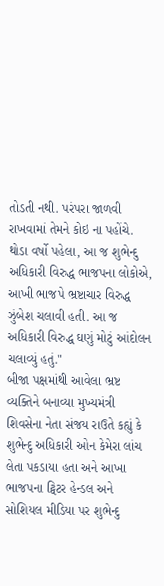તોડતી નથી. પરંપરા જાળવી રાખવામાં તેમને કોઇ ના પહોંચે. થોડા વર્ષો પહેલા, આ જ શુભેન્દુ અધિકારી વિરુદ્ધ ભાજપના લોકોએ, આખી ભાજપે ભ્રષ્ટાચાર વિરુદ્ધ ઝુંબેશ ચલાવી હતી. આ જ અધિકારી વિરુદ્ધ ઘણું મોટું આંદોલન ચલાવ્યું હતું."
બીજા પક્ષમાંથી આવેલા ભ્રષ્ટ વ્યક્તિને બનાવ્યા મુખ્યમંત્રી
શિવસેના નેતા સંજય રાઉતે કહ્યું કે શુભેન્દુ અધિકારી ઓન કેમેરા લાંચ લેતા પકડાયા હતા અને આખા ભાજપના ટ્વિટર હેન્ડલ અને સોશિયલ મીડિયા પર શુભેન્દુ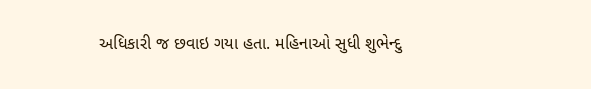અધિકારી જ છવાઇ ગયા હતા. મહિનાઓ સુધી શુભેન્દુ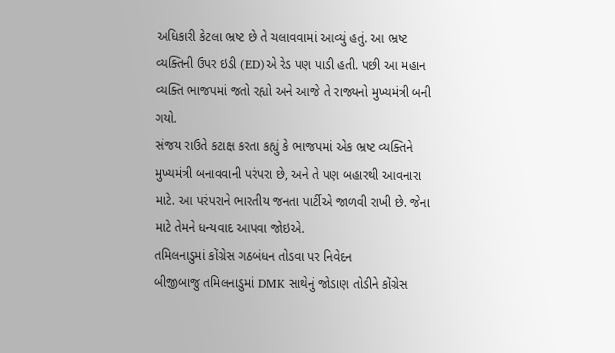અધિકારી કેટલા ભ્રષ્ટ છે તે ચલાવવામાં આવ્યું હતું. આ ભ્રષ્ટ વ્યક્તિની ઉપર ઇડી (ED)એ રેડ પણ પાડી હતી. પછી આ મહાન વ્યક્તિ ભાજપમાં જતો રહ્યો અને આજે તે રાજ્યનો મુખ્યમંત્રી બની ગયો.
સંજય રાઉતે કટાક્ષ કરતા કહ્યું કે ભાજપમાં એક ભ્રષ્ટ વ્યક્તિને મુખ્યમંત્રી બનાવવાની પરંપરા છે, અને તે પણ બહારથી આવનારા માટે. આ પરંપરાને ભારતીય જનતા પાર્ટીએ જાળવી રાખી છે. જેના માટે તેમને ધન્યવાદ આપવા જોઇએ.
તમિલનાડુમાં કોંગ્રેસ ગઠબંધન તોડવા પર નિવેદન
બીજીબાજુ તમિલનાડુમાં DMK સાથેનું જોડાણ તોડીને કોંગ્રેસ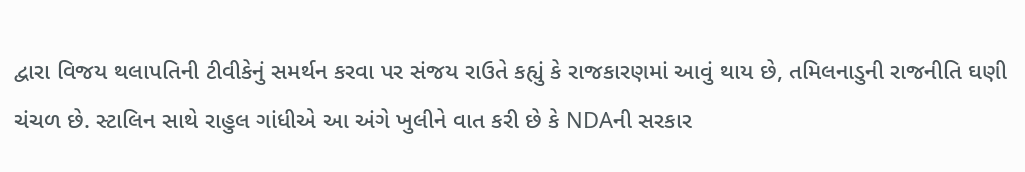દ્વારા વિજય થલાપતિની ટીવીકેનું સમર્થન કરવા પર સંજય રાઉતે કહ્યું કે રાજકારણમાં આવું થાય છે, તમિલનાડુની રાજનીતિ ઘણી ચંચળ છે. સ્ટાલિન સાથે રાહુલ ગાંધીએ આ અંગે ખુલીને વાત કરી છે કે NDAની સરકાર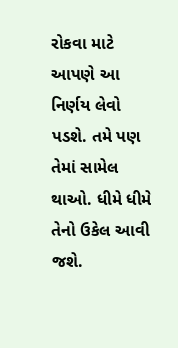રોકવા માટે આપણે આ નિર્ણય લેવો પડશે. તમે પણ તેમાં સામેલ થાઓ. ધીમે ધીમે તેનો ઉકેલ આવી જશે.